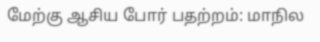மேற்கு ஆசிய போர் பதற்றம்: மாநில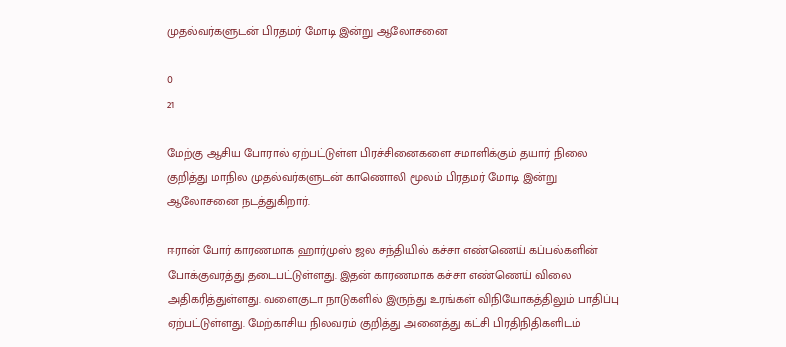முதல்வர்களுடன் பிரதமர் மோடி இன்று ஆலோசனை

0
21

மேற்கு ஆசிய போரால் ஏற்பட்டுள்ள பிரச்சினைகளை சமாளிக்கும் தயார் நிலை குறித்து மாநில முதல்வர்களுடன் காணொலி மூலம் பிரதமர் மோடி இன்று ஆலோசனை நடத்துகிறார்.

ஈரான் போர் காரணமாக ஹார்முஸ் ஜல சந்தியில் கச்சா எண்ணெய் கப்பல்களின் போக்குவரத்து தடைபட்டுள்ளது. இதன் காரணமாக கச்சா எண்ணெய் விலை அதிகரித்துள்ளது. வளைகுடா நாடுகளில் இருந்து உரங்கள் விநியோகத்திலும் பாதிப்பு ஏற்பட்டுள்ளது. மேற்காசிய நிலவரம் குறித்து அனைத்து கட்சி பிரதிநிதிகளிடம்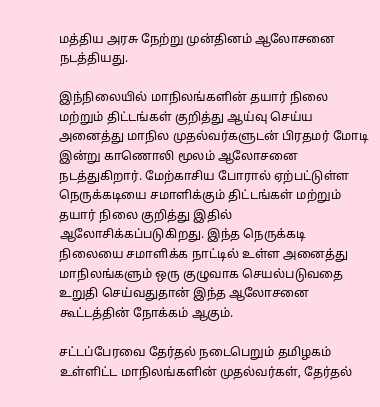மத்திய அரசு நேற்று முன்தினம் ஆலோசனை நடத்தியது.

இந்நிலையில் மாநிலங்களின் தயார் நிலை மற்றும் திட்டங்கள் குறித்து ஆய்வு செய்ய அனைத்து மாநில முதல்வர்களுடன் பிரதமர் மோடி இன்று காணொலி மூலம் ஆலோசனை நடத்துகிறார். மேற்காசிய போரால் ஏற்பட்டுள்ள நெருக்கடியை சமாளிக்கும் திட்டங்கள் மற்றும் தயார் நிலை குறித்து இதில் ஆலோசிக்கப்படுகிறது. இந்த நெருக்கடி நிலையை சமாளிக்க நாட்டில் உள்ள அனைத்து மாநிலங்களும் ஒரு குழுவாக செயல்படுவதை உறுதி செய்வதுதான் இந்த ஆலோசனை கூட்டத்தின் நோக்கம் ஆகும்.

சட்டப்பேரவை தேர்தல் நடைபெறும் தமிழகம் உள்ளிட்ட மாநிலங்களின் முதல்வர்கள், தேர்தல்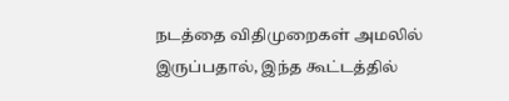நடத்தை விதிமுறைகள் அமலில் இருப்பதால், இந்த கூட்டத்தில்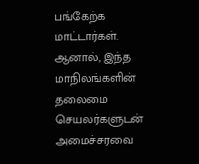பங்கேற்க மாட்டார்கள். ஆனால், இந்த மாநிலங்களின் தலைமை செயலர்களுடன் அமைச்சரவை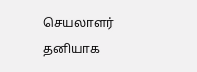செயலாளர் தனியாக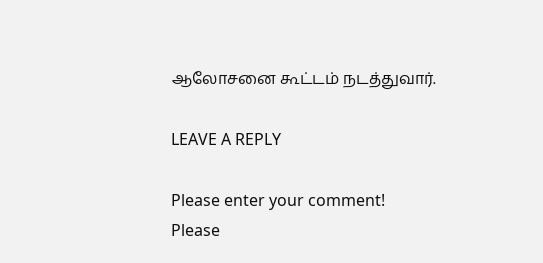ஆலோசனை கூட்டம் நடத்துவார்.

LEAVE A REPLY

Please enter your comment!
Please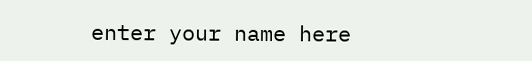enter your name here